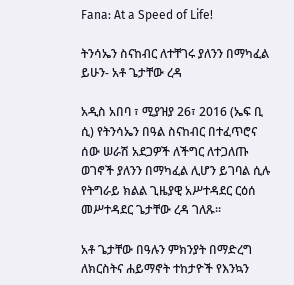Fana: At a Speed of Life!

ትንሳኤን ስናከብር ለተቸገሩ ያለንን በማካፈል ይሁን- አቶ ጌታቸው ረዳ

አዲስ አበባ ፣ ሚያዝያ 26፣ 2016 (ኤፍ ቢ ሲ) የትንሳኤን በዓል ስናከብር በተፈጥሮና ሰው ሠራሽ አደጋዎች ለችግር ለተጋለጡ ወገኖች ያለንን በማካፈል ሊሆን ይገባል ሲሉ የትግራይ ክልል ጊዜያዊ አሥተዳደር ርዕሰ መሥተዳደር ጌታቸው ረዳ ገለጹ፡፡

አቶ ጌታቸው በዓሉን ምክንያት በማድረግ ለክርስትና ሐይማኖት ተከታዮች የእንኳን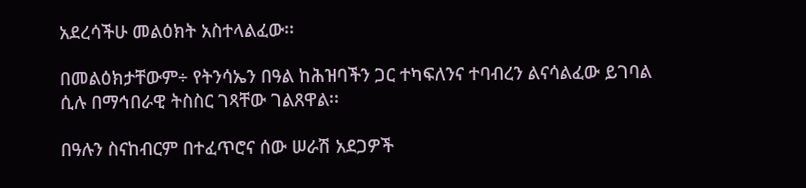አደረሳችሁ መልዕክት አስተላልፈው፡፡

በመልዕክታቸውም÷ የትንሳኤን በዓል ከሕዝባችን ጋር ተካፍለንና ተባብረን ልናሳልፈው ይገባል ሲሉ በማኅበራዊ ትስስር ገጻቸው ገልጸዋል፡፡

በዓሉን ስናከብርም በተፈጥሮና ሰው ሠራሽ አደጋዎች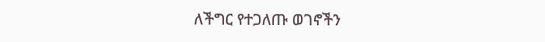ለችግር የተጋለጡ ወገኖችን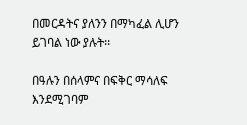በመርዳትና ያለንን በማካፈል ሊሆን ይገባል ነው ያሉት፡፡

በዓሉን በሰላምና በፍቅር ማሳለፍ እንደሚገባም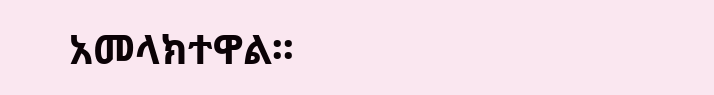አመላክተዋል፡፡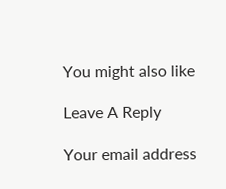You might also like

Leave A Reply

Your email address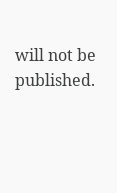will not be published.